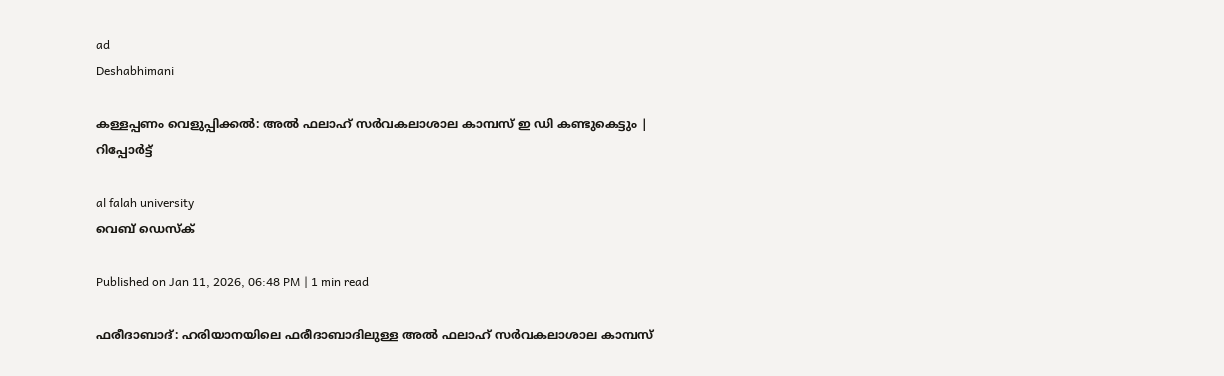ad
Deshabhimani

കള്ളപ്പണം വെളുപ്പിക്കൽ: അൽ ഫലാഹ് സർവകലാശാല കാമ്പസ് ഇ ഡി കണ്ടുകെട്ടും | റിപ്പോർട്ട്

al falah university
വെബ് ഡെസ്ക്

Published on Jan 11, 2026, 06:48 PM | 1 min read

ഫരീദാബാദ്: ഹരിയാനയിലെ ഫരീദാബാദിലുള്ള അൽ ഫലാഹ് സർവകലാശാല കാമ്പസ്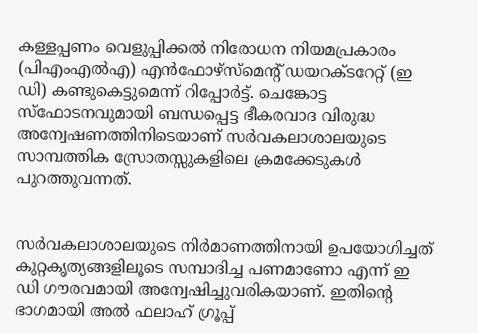കള്ളപ്പണം വെളുപ്പിക്കൽ നിരോധന നിയമപ്രകാരം (പിഎംഎൽഎ) എൻഫോഴ്‌സ്‌മെന്റ് ഡയറക്ടറേറ്റ് (ഇ ഡി) കണ്ടുകെട്ടുമെന്ന് റിപ്പോർട്ട്. ചെങ്കോട്ട സ്‌ഫോടനവുമായി ബന്ധപ്പെട്ട ഭീകരവാദ വിരുദ്ധ അന്വേഷണത്തിനിടെയാണ് സർവകലാശാലയുടെ സാമ്പത്തിക സ്രോതസ്സുകളിലെ ക്രമക്കേടുകൾ പുറത്തുവന്നത്.


സർവകലാശാലയുടെ നിർമാണത്തിനായി ഉപയോഗിച്ചത് കുറ്റകൃത്യങ്ങളിലൂടെ സമ്പാദിച്ച പണമാണോ എന്ന് ഇ ഡി ഗൗരവമായി അന്വേഷിച്ചുവരികയാണ്. ഇതിന്റെ ഭാഗമായി അൽ ഫലാഹ് ഗ്രൂപ്പ്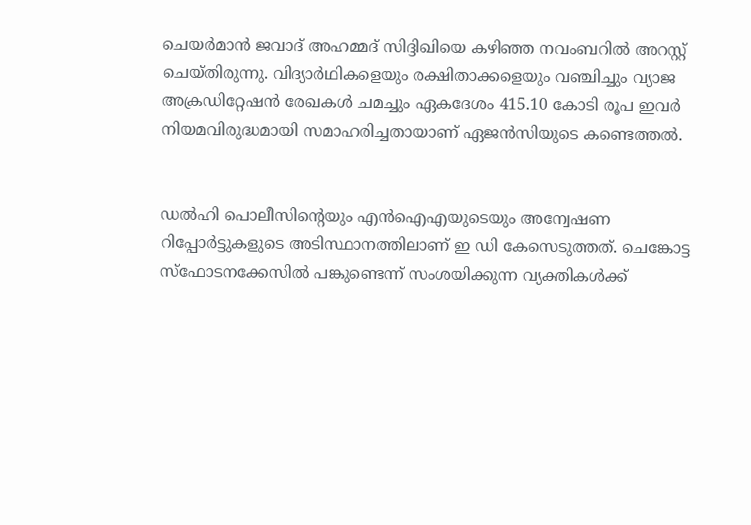ചെയർമാൻ ജവാദ് അഹമ്മദ് സിദ്ദിഖിയെ കഴിഞ്ഞ നവംബറിൽ അറസ്റ്റ് ചെയ്തിരുന്നു. വിദ്യാർഥികളെയും രക്ഷിതാക്കളെയും വഞ്ചിച്ചും വ്യാജ അക്രഡിറ്റേഷൻ രേഖകൾ ചമച്ചും ഏകദേശം 415.10 കോടി രൂപ ഇവർ നിയമവിരുദ്ധമായി സമാഹരിച്ചതായാണ് ഏജൻസിയുടെ കണ്ടെത്തൽ.


ഡൽഹി പൊലീസിന്റെയും എൻഐഎയുടെയും അന്വേഷണ റിപ്പോർട്ടുകളുടെ അടിസ്ഥാനത്തിലാണ് ഇ ഡി കേസെടുത്തത്. ചെങ്കോട്ട സ്ഫോടനക്കേസിൽ പങ്കുണ്ടെന്ന് സംശയിക്കുന്ന വ്യക്തികൾക്ക്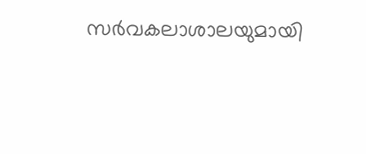സർവകലാശാലയുമായി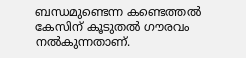ബന്ധമുണ്ടെന്ന കണ്ടെത്തൽ കേസിന് കൂടുതൽ ഗൗരവം നൽകുന്നതാണ്.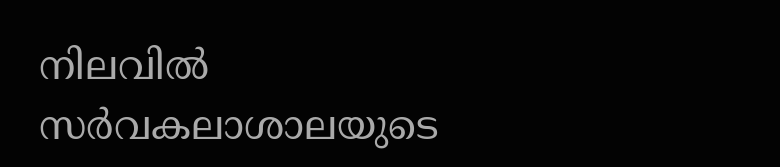നിലവിൽ സർവകലാശാലയുടെ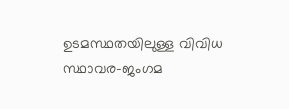ഉടമസ്ഥതയിലുള്ള വിവിധ സ്ഥാവര-ജംഗമ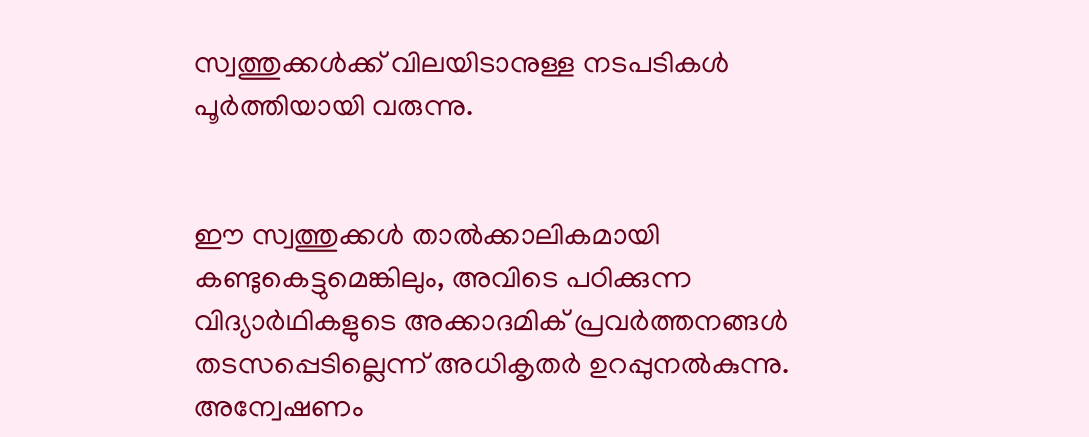സ്വത്തുക്കൾക്ക് വിലയിടാനുള്ള നടപടികൾ പൂർത്തിയായി വരുന്നു.


ഈ സ്വത്തുക്കൾ താൽക്കാലികമായി കണ്ടുകെട്ടുമെങ്കിലും, അവിടെ പഠിക്കുന്ന വിദ്യാർഥികളുടെ അക്കാദമിക് പ്രവർത്തനങ്ങൾ തടസപ്പെടില്ലെന്ന് അധികൃതർ ഉറപ്പുനൽകുന്നു. അന്വേഷണം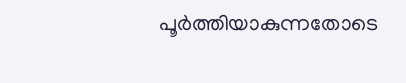പൂർത്തിയാകുന്നതോടെ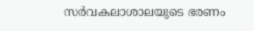സർവകലാശാലയുടെ ഭരണം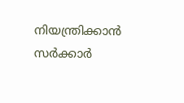നിയന്ത്രിക്കാൻ സർക്കാർ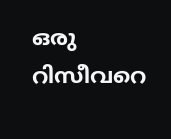ഒരു റിസീവറെ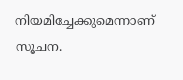നിയമിച്ചേക്കുമെന്നാണ് സൂചന.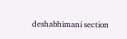deshabhimani section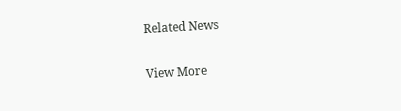Related News

View More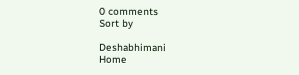0 comments
Sort by

Deshabhimani
Home